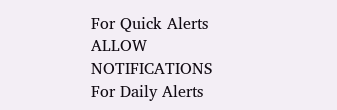For Quick Alerts
ALLOW NOTIFICATIONS
For Daily Alerts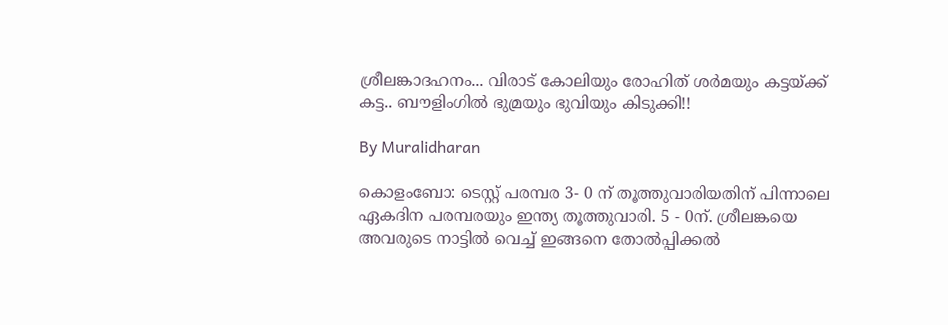ശ്രീലങ്കാദഹനം... വിരാട് കോലിയും രോഹിത് ശർമയും കട്ടയ്ക്ക് കട്ട.. ബൗളിംഗിൽ ഭുമ്രയും ഭുവിയും കിടുക്കി!!

By Muralidharan

കൊളംബോ: ടെസ്റ്റ് പരമ്പര 3- 0 ന് തൂത്തുവാരിയതിന് പിന്നാലെ ഏകദിന പരമ്പരയും ഇന്ത്യ തൂത്തുവാരി. 5 - 0ന്. ശ്രീലങ്കയെ അവരുടെ നാട്ടിൽ വെച്ച് ഇങ്ങനെ തോൽപ്പിക്കൽ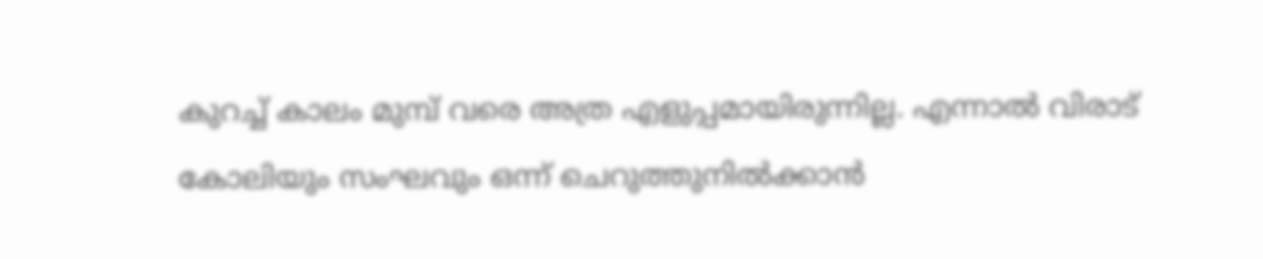കുറച്ച് കാലം മുമ്പ് വരെ അത്ര എളുപ്പമായിരുന്നില്ല. എന്നാൽ വിരാട് കോലിയും സംഘവും ഒന്ന് ചെറുത്തുനിൽക്കാൻ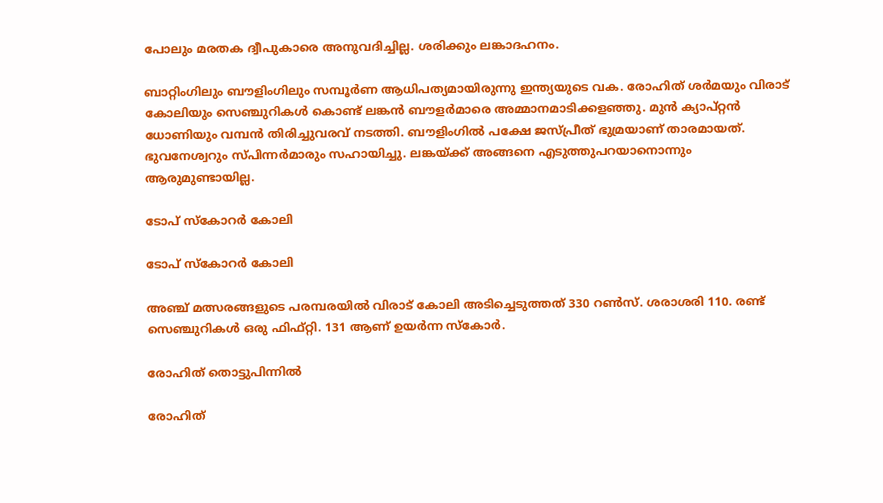പോലും മരതക ദ്വീപുകാരെ അനുവദിച്ചില്ല. ശരിക്കും ലങ്കാദഹനം.

ബാറ്റിംഗിലും ബൗളിംഗിലും സമ്പൂർണ ആധിപത്യമായിരുന്നു ഇന്ത്യയുടെ വക. രോഹിത് ശർമയും വിരാട് കോലിയും സെഞ്ചുറികൾ കൊണ്ട് ലങ്കൻ ബൗളർമാരെ അമ്മാനമാടിക്കളഞ്ഞു. മുൻ ക്യാപ്റ്റൻ ധോണിയും വമ്പൻ തിരിച്ചുവരവ് നടത്തി. ബൗളിംഗിൽ പക്ഷേ ജസ്പ്രീത് ഭുമ്രയാണ് താരമായത്. ഭുവനേശ്വറും സ്പിന്നർമാരും സഹായിച്ചു. ലങ്കയ്ക്ക് അങ്ങനെ എടുത്തുപറയാനൊന്നും ആരുമുണ്ടായില്ല.

ടോപ് സ്കോറർ കോലി

ടോപ് സ്കോറർ കോലി

അഞ്ച് മത്സരങ്ങളുടെ പരമ്പരയിൽ വിരാട് കോലി അടിച്ചെടുത്തത് 330 റൺസ്. ശരാശരി 110. രണ്ട് സെഞ്ചുറികൾ ഒരു ഫിഫ്റ്റി. 131 ആണ് ഉയർന്ന സ്കോർ.

രോഹിത് തൊട്ടുപിന്നിൽ

രോഹിത്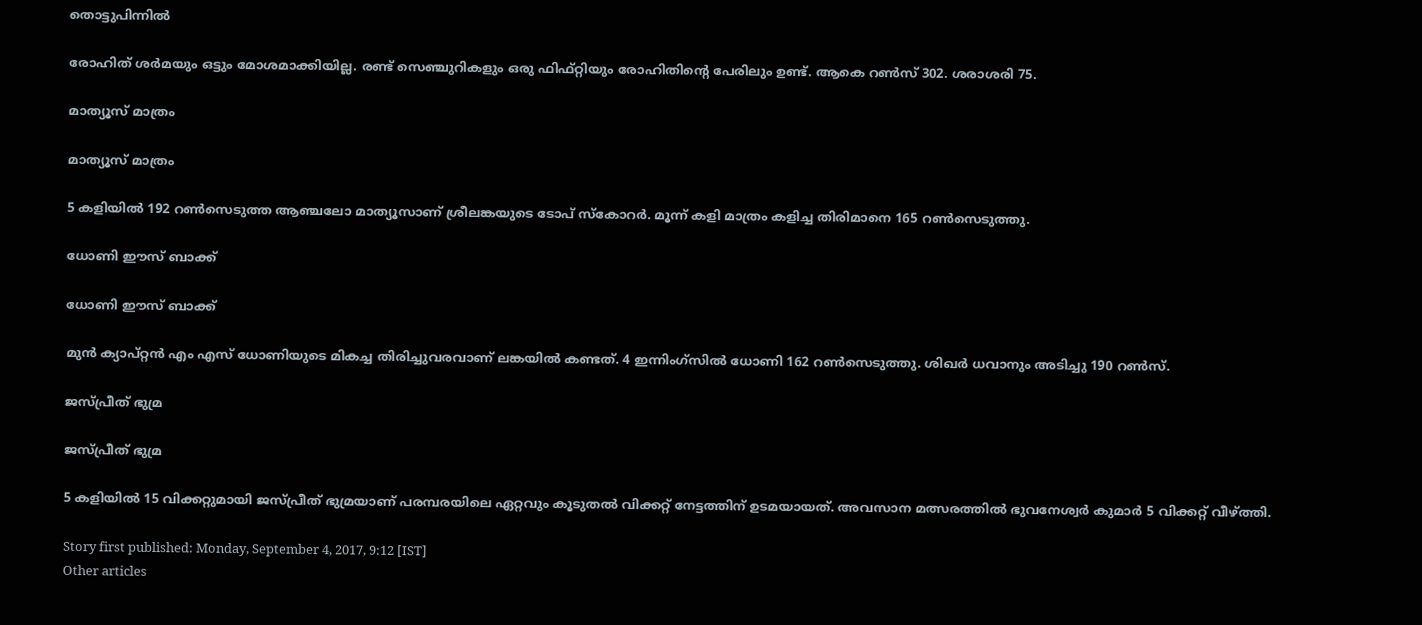തൊട്ടുപിന്നിൽ

രോഹിത് ശർമയും ഒട്ടും മോശമാക്കിയില്ല. രണ്ട് സെഞ്ചുറികളും ഒരു ഫിഫ്റ്റിയും രോഹിതിന്റെ പേരിലും ഉണ്ട്. ആകെ റൺസ് 302. ശരാശരി 75.

മാത്യൂസ് മാത്രം

മാത്യൂസ് മാത്രം

5 കളിയിൽ 192 റണ്‍സെടുത്ത ആഞ്ചലോ മാത്യൂസാണ് ശ്രീലങ്കയുടെ ടോപ് സ്കോറർ. മൂന്ന് കളി മാത്രം കളിച്ച തിരിമാനെ 165 റൺസെടുത്തു.

ധോണി ഈസ് ബാക്ക്

ധോണി ഈസ് ബാക്ക്

മുൻ ക്യാപ്റ്റൻ എം എസ് ധോണിയുടെ മികച്ച തിരിച്ചുവരവാണ് ലങ്കയിൽ കണ്ടത്. 4 ഇന്നിംഗ്സിൽ ധോണി 162 റൺസെടുത്തു. ശിഖർ ധവാനും അടിച്ചു 190 റൺസ്.

ജസ്പ്രീത് ഭുമ്ര

ജസ്പ്രീത് ഭുമ്ര

5 കളിയിൽ 15 വിക്കറ്റുമായി ജസ്പ്രീത് ഭുമ്രയാണ് പരമ്പരയിലെ ഏറ്റവും കൂടുതൽ വിക്കറ്റ് നേട്ടത്തിന് ഉടമയായത്. അവസാന മത്സരത്തിൽ ഭുവനേശ്വര്‍ കുമാർ 5 വിക്കറ്റ് വീഴ്ത്തി.

Story first published: Monday, September 4, 2017, 9:12 [IST]
Other articles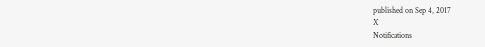published on Sep 4, 2017
X
Notifications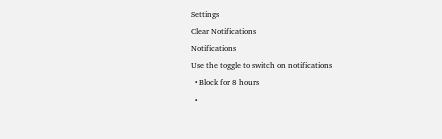Settings
Clear Notifications
Notifications
Use the toggle to switch on notifications
  • Block for 8 hours
  •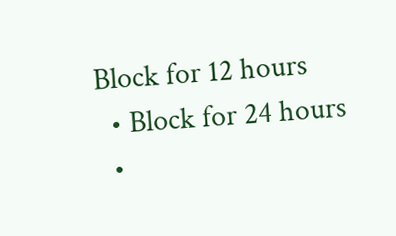Block for 12 hours
  • Block for 24 hours
  •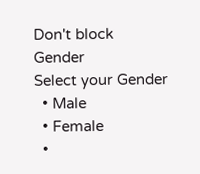Don't block
Gender
Select your Gender
  • Male
  • Female
  •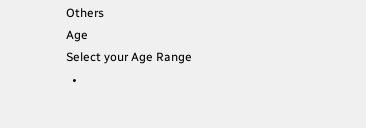Others
Age
Select your Age Range
  •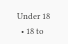Under 18
  • 18 to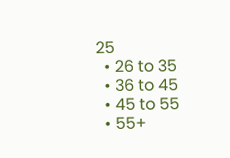25
  • 26 to 35
  • 36 to 45
  • 45 to 55
  • 55+